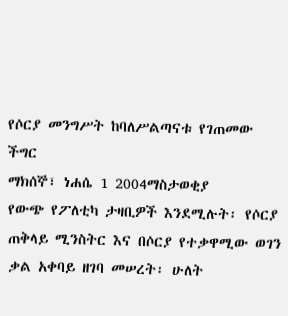የሶርያ መንግሥት ከባለሥልጣናቱ የገጠመው ችግር
ማክሰኞ፣ ነሐሴ 1 2004ማስታወቂያ
የውጭ የፖለቲካ ታዛቢዎች እንደሚሉት፡ የሶርያ ጠቅላይ ሚንስትር እና በሶርያ የተቃዋሚው ወገን ቃል አቀባይ ዘገባ መሠረት፡ ሁለት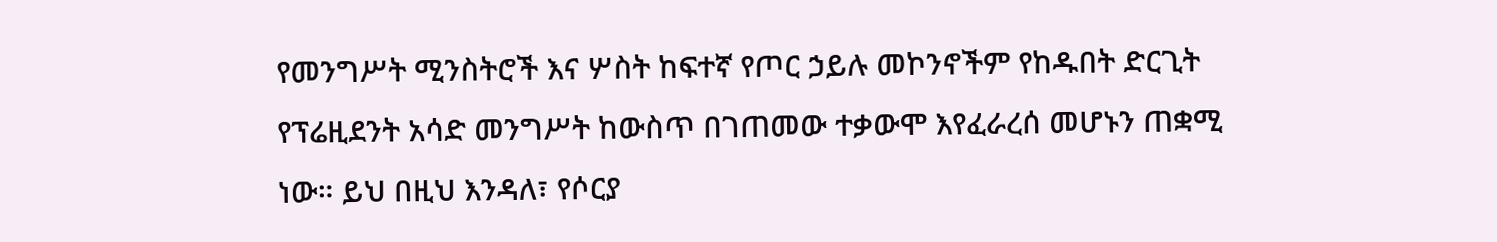የመንግሥት ሚንስትሮች እና ሦስት ከፍተኛ የጦር ኃይሉ መኮንኖችም የከዱበት ድርጊት የፕሬዚደንት አሳድ መንግሥት ከውስጥ በገጠመው ተቃውሞ እየፈራረሰ መሆኑን ጠቋሚ ነው። ይህ በዚህ እንዳለ፣ የሶርያ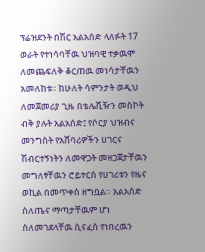ፕሬዝደንት በሽር አልአሰድ ላለፉት 17 ወራት የተነሳባቸዉ ህዝባዊ ተቃዉሞ ለመጨፍለቅ ቆርጠዉ መነሳታቸዉን አመለከቱ። ከሁለት ሳምንታት ወዲህ ለመጀመሪያ ጊዜ በቴሌቪዥን መስኮት ብቅ ያሉት አልአሰድ፤ የሶርያ ህዝብና መንግስት የአሸባሪዎችን ሀገርና ሽብርተኝነትን ለመዋጋት መዘጋጀታቸዉን መግለፃቸዉን ሮይተርስ የሀገሪቱን የዜና ወኪል በመጥቀስ ዘግቧል። አልአሰድ ስለጤና ማጣታቸዉም ሆነ ስለመገደላቸዉ ሲናፈስ የነበረዉን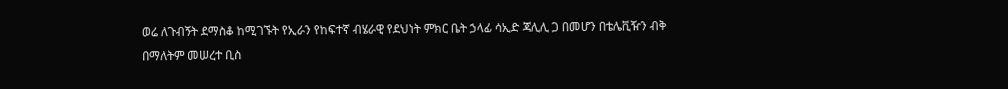ወሬ ለጉብኝት ደማስቆ ከሚገኙት የኢራን የከፍተኛ ብሄራዊ የደህነት ምክር ቤት ኃላፊ ሳኢድ ጃሊሊ ጋ በመሆን በቴሌቪዥን ብቅ በማለትም መሠረተ ቢስ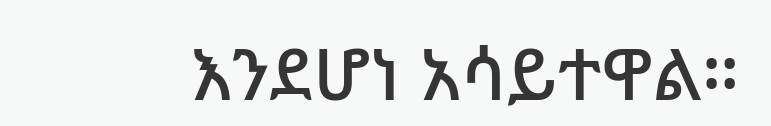እንደሆነ አሳይተዋል።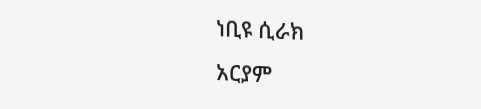ነቢዩ ሲራክ
አርያም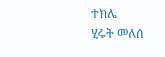ተክሌ
ሂሩት መለሰ